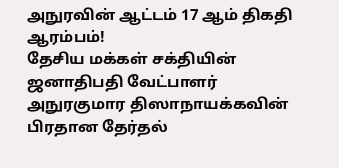அநுரவின் ஆட்டம் 17 ஆம் திகதி ஆரம்பம்!
தேசிய மக்கள் சக்தியின் ஜனாதிபதி வேட்பாளர் அநுரகுமார திஸாநாயக்கவின் பிரதான தேர்தல்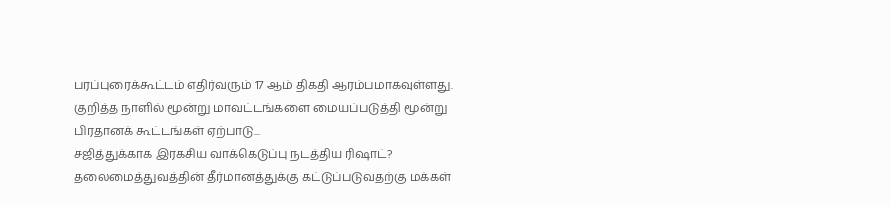பரப்புரைக்கூட்டம் எதிர்வரும் 17 ஆம் திகதி ஆரம்பமாகவுள்ளது. குறித்த நாளில் மூன்று மாவட்டங்களை மையப்படுத்தி மூன்று பிரதானக் கூட்டங்கள் ஏற்பாடு...
சஜித்துக்காக இரகசிய வாக்கெடுப்பு நடத்திய ரிஷாட்?
தலைமைத்துவத்தின் தீர்மானத்துக்கு கட்டுப்படுவதற்கு மக்கள்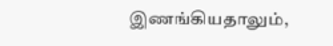இணங்கியதாலும்,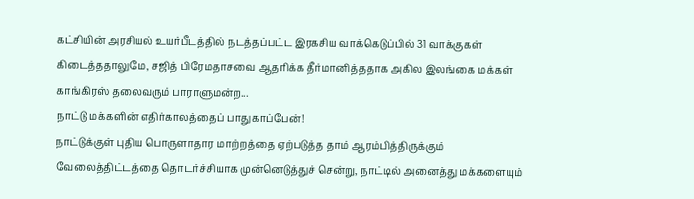கட்சியின் அரசியல் உயர்பீடத்தில் நடத்தப்பட்ட இரகசிய வாக்கெடுப்பில் 31 வாக்குகள் கிடைத்ததாலுமே, சஜித் பிரேமதாசவை ஆதரிக்க தீர்மானித்ததாக அகில இலங்கை மக்கள் காங்கிரஸ் தலைவரும் பாராளுமன்ற...
நாட்டு மக்களின் எதிர்காலத்தைப் பாதுகாப்பேன்!
நாட்டுக்குள் புதிய பொருளாதார மாற்றத்தை ஏற்படுத்த தாம் ஆரம்பித்திருக்கும் வேலைத்திட்டத்தை தொடர்ச்சியாக முன்னெடுத்துச் சென்று, நாட்டில் அனைத்து மக்களையும்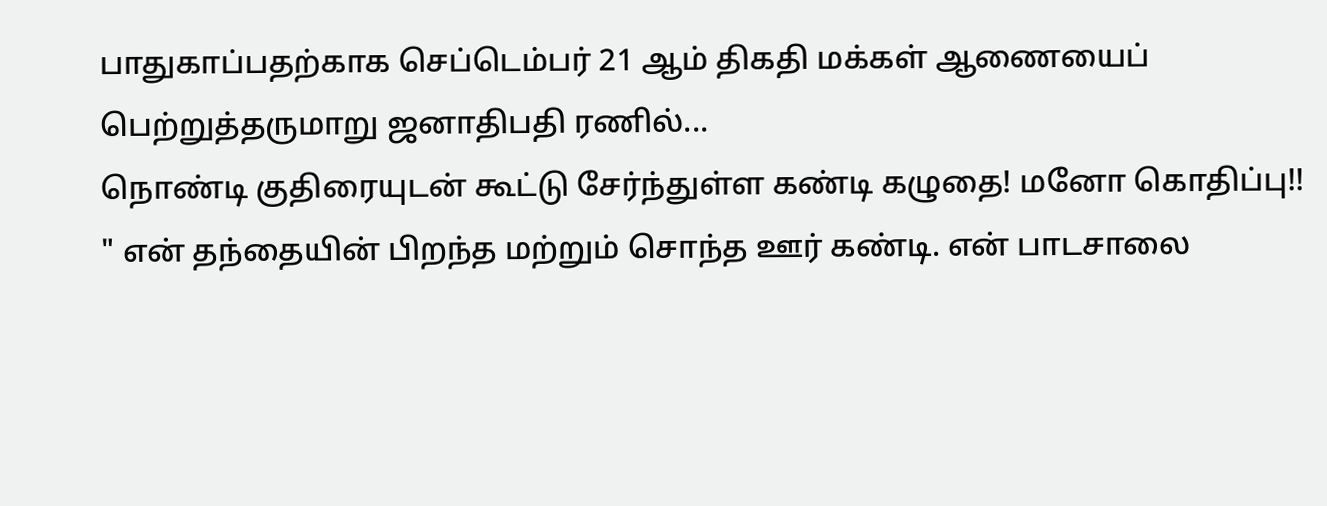பாதுகாப்பதற்காக செப்டெம்பர் 21 ஆம் திகதி மக்கள் ஆணையைப் பெற்றுத்தருமாறு ஜனாதிபதி ரணில்...
நொண்டி குதிரையுடன் கூட்டு சேர்ந்துள்ள கண்டி கழுதை! மனோ கொதிப்பு!!
" என் தந்தையின் பிறந்த மற்றும் சொந்த ஊர் கண்டி. என் பாடசாலை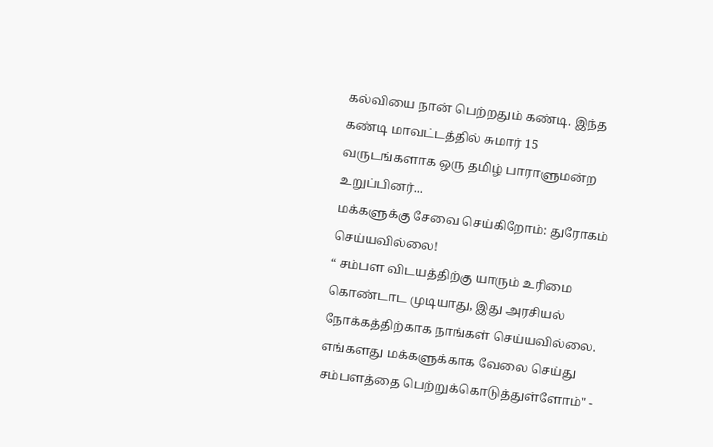கல்வியை நான் பெற்றதும் கண்டி. இந்த கண்டி மாவட்டத்தில் சுமார் 15 வருடங்களாக ஒரு தமிழ் பாராளுமன்ற உறுப்பினர்...
மக்களுக்கு சேவை செய்கிறோம்: துரோகம் செய்யவில்லை!
“ சம்பள விடயத்திற்கு யாரும் உரிமை கொண்டாட முடியாது, இது அரசியல் நோக்கத்திற்காக நாங்கள் செய்யவில்லை. எங்களது மக்களுக்காக வேலை செய்து சம்பளத்தை பெற்றுக்கொடுத்துள்ளோம்" -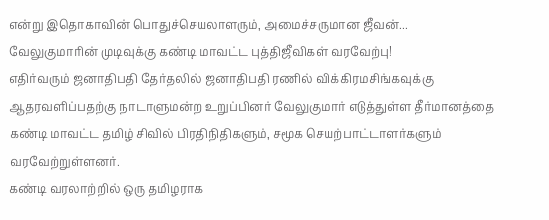என்று இதொகாவின் பொதுச்செயலாளரும், அமைச்சருமான ஜீவன்...
வேலுகுமாரின் முடிவுக்கு கண்டி மாவட்ட புத்திஜீவிகள் வரவேற்பு!
எதிர்வரும் ஜனாதிபதி தேர்தலில் ஜனாதிபதி ரணில் விக்கிரமசிங்கவுக்கு ஆதரவளிப்பதற்கு நாடாளுமன்ற உறுப்பினர் வேலுகுமார் எடுத்துள்ள தீர்மானத்தை கண்டி மாவட்ட தமிழ் சிவில் பிரதிநிதிகளும், சமூக செயற்பாட்டாளர்களும் வரவேற்றுள்ளனர்.
கண்டி வரலாற்றில் ஒரு தமிழராக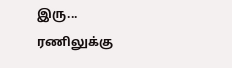இரு...
ரணிலுக்கு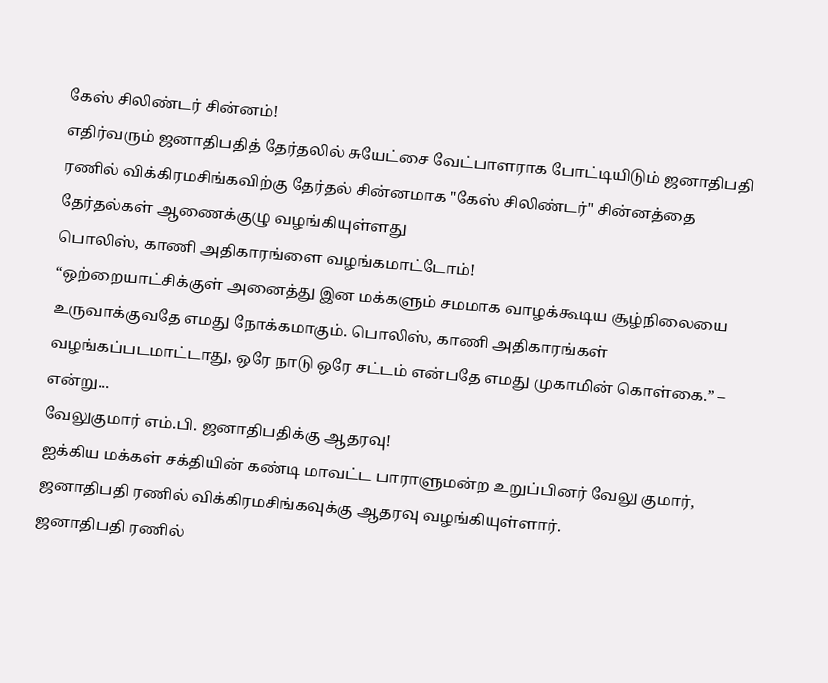கேஸ் சிலிண்டர் சின்னம்!
எதிர்வரும் ஜனாதிபதித் தேர்தலில் சுயேட்சை வேட்பாளராக போட்டியிடும் ஜனாதிபதி ரணில் விக்கிரமசிங்கவிற்கு தேர்தல் சின்னமாக "கேஸ் சிலிண்டர்" சின்னத்தை தேர்தல்கள் ஆணைக்குழு வழங்கியுள்ளது
பொலிஸ், காணி அதிகாரங்ளை வழங்கமாட்டோம்!
“ஒற்றையாட்சிக்குள் அனைத்து இன மக்களும் சமமாக வாழக்கூடிய சூழ்நிலையை உருவாக்குவதே எமது நோக்கமாகும். பொலிஸ், காணி அதிகாரங்கள் வழங்கப்படமாட்டாது, ஒரே நாடு ஒரே சட்டம் என்பதே எமது முகாமின் கொள்கை.” – என்று...
வேலுகுமார் எம்.பி. ஜனாதிபதிக்கு ஆதரவு!
ஐக்கிய மக்கள் சக்தியின் கண்டி மாவட்ட பாராளுமன்ற உறுப்பினர் வேலு குமார், ஜனாதிபதி ரணில் விக்கிரமசிங்கவுக்கு ஆதரவு வழங்கியுள்ளார்.
ஜனாதிபதி ரணில்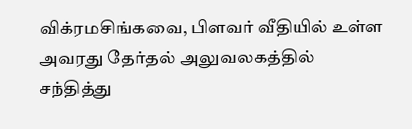விக்ரமசிங்கவை, பிளவர் வீதியில் உள்ள அவரது தேர்தல் அலுவலகத்தில் சந்தித்து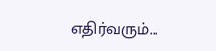எதிர்வரும்...